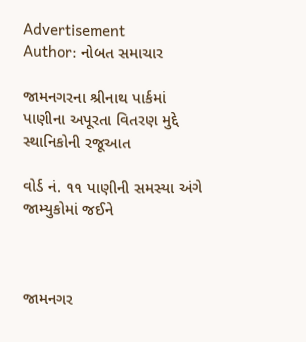Advertisement
Author: નોબત સમાચાર

જામનગરના શ્રીનાથ પાર્કમાં પાણીના અપૂરતા વિતરણ મુદ્દે સ્થાનિકોની રજૂઆત

વોર્ડ નં. ૧૧ પાણીની સમસ્યા અંગે જામ્યુકોમાં જઈને



જામનગર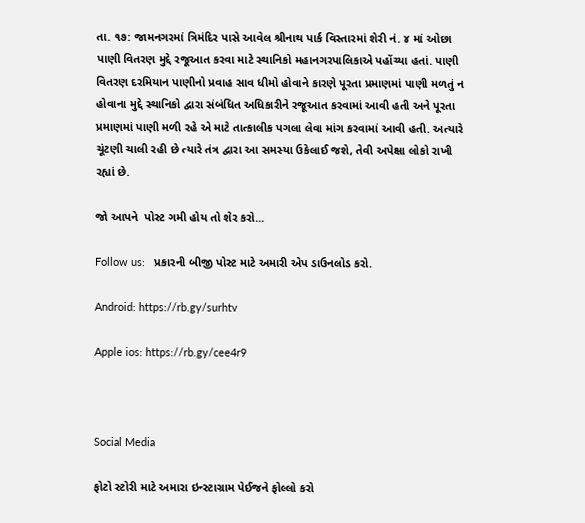તા. ૧૭: જામનગરમાં ત્રિમંદિર પાસે આવેલ શ્રીનાથ પાર્ક વિસ્તારમાં શેરી નં. ૪ માં ઓછા પાણી વિતરણ મુદ્દે રજૂઆત કરવા માટે સ્થાનિકો મહાનગરપાલિકાએ પહોંચ્યા હતાં. પાણી વિતરણ દરમિયાન પાણીનો પ્રવાહ સાવ ધીમો હોવાને કારણે પૂરતા પ્રમાણમાં પાણી મળતું ન હોવાના મુદ્દે સ્થાનિકો દ્વારા સંબંધિત અધિકારીને રજૂઆત કરવામાં આવી હતી અને પૂરતા પ્રમાણમાં પાણી મળી રહે એ માટે તાત્કાલીક પગલા લેવા માંગ કરવામાં આવી હતી. અત્યારે ચૂંટણી ચાલી રહી છે ત્યારે તંત્ર દ્વારા આ સમસ્યા ઉકેલાઈ જશે, તેવી અપેક્ષા લોકો રાખી રહ્યાં છે.

જો આપને  પોસ્ટ ગમી હોય તો શેર કરો...

Follow us:   પ્રકારની બીજી પોસ્ટ માટે અમારી એપ ડાઉનલોડ કરો.

Android: https://rb.gy/surhtv

Apple ios: https://rb.gy/cee4r9



Social Media

ફોટો સ્ટોરી માટે અમારા ઇન્સ્ટાગ્રામ પેઈજને ફોલ્લો કરો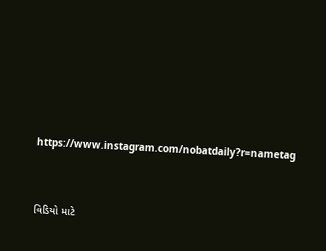https://www.instagram.com/nobatdaily?r=nametag



વિડિયો માટે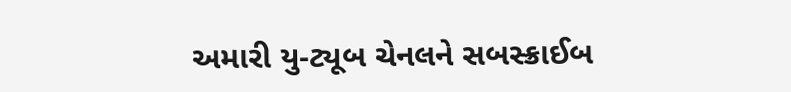અમારી યુ-ટ્યૂબ ચેનલને સબસ્ક્રાઈબ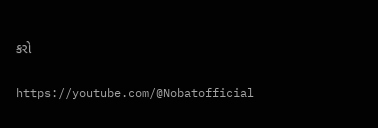કરો

https://youtube.com/@Nobatofficial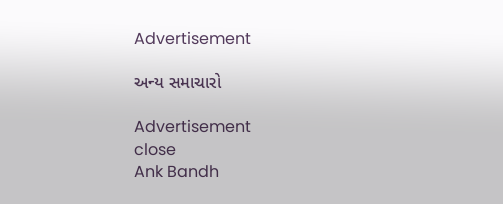Advertisement

અન્ય સમાચારો

Advertisement
close
Ank Bandh